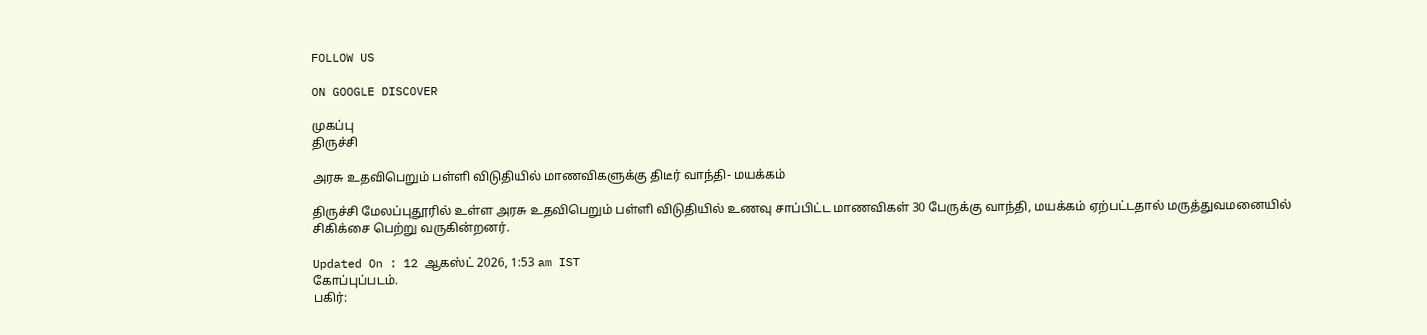FOLLOW US

ON GOOGLE DISCOVER

முகப்பு
திருச்சி

அரசு உதவிபெறும் பள்ளி விடுதியில் மாணவிகளுக்கு திடீர் வாந்தி- மயக்கம்

திருச்சி மேலப்புதூரில் உள்ள அரசு உதவிபெறும் பள்ளி விடுதியில் உணவு சாப்பிட்ட மாணவிகள் 30 பேருக்கு வாந்தி, மயக்கம் ஏற்பட்டதால் மருத்துவமனையில் சிகிக்சை பெற்று வருகின்றனர்.

Updated On : 12 ஆகஸ்ட் 2026, 1:53 am IST
கோப்புப்படம்.
பகிர்: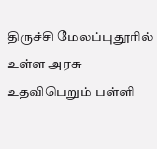திருச்சி மேலப்புதூரில் உள்ள அரசு உதவிபெறும் பள்ளி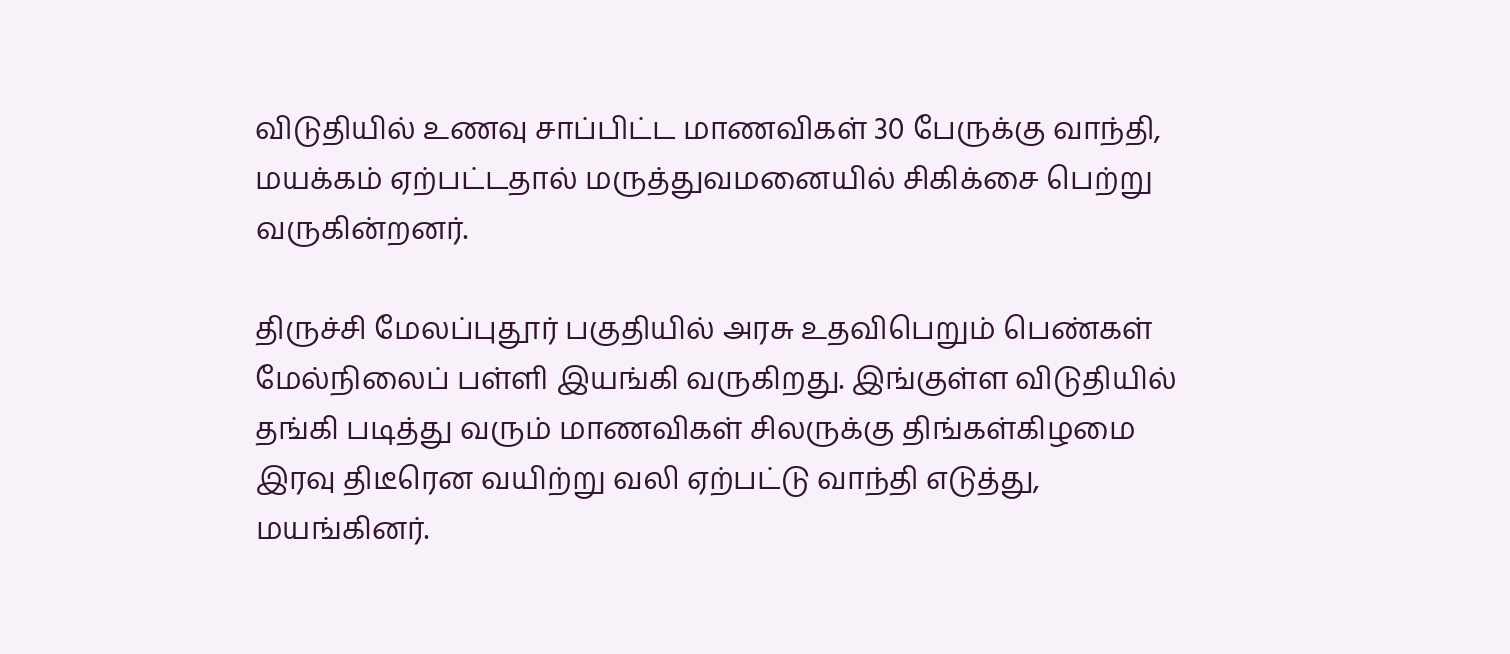விடுதியில் உணவு சாப்பிட்ட மாணவிகள் 30 பேருக்கு வாந்தி, மயக்கம் ஏற்பட்டதால் மருத்துவமனையில் சிகிக்சை பெற்று வருகின்றனர்.

திருச்சி மேலப்புதூர் பகுதியில் அரசு உதவிபெறும் பெண்கள் மேல்நிலைப் பள்ளி இயங்கி வருகிறது. இங்குள்ள விடுதியில் தங்கி படித்து வரும் மாணவிகள் சிலருக்கு திங்கள்கிழமை இரவு திடீரென வயிற்று வலி ஏற்பட்டு வாந்தி எடுத்து, மயங்கினர்.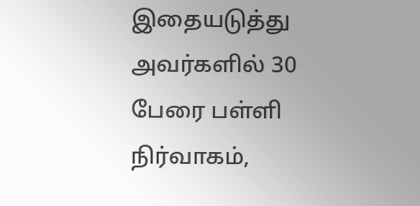இதையடுத்து அவர்களில் 30 பேரை பள்ளி நிர்வாகம்,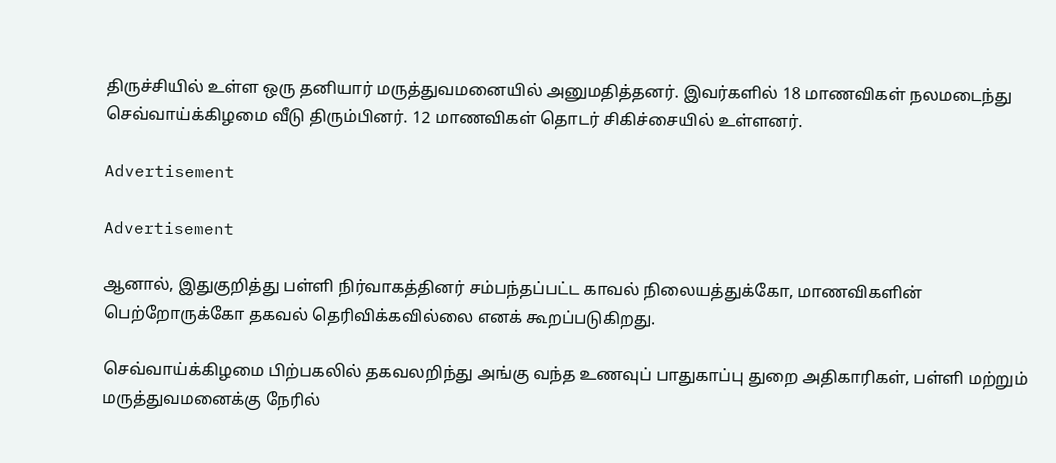திருச்சியில் உள்ள ஒரு தனியார் மருத்துவமனையில் அனுமதித்தனர். இவர்களில் 18 மாணவிகள் நலமடைந்து செவ்வாய்க்கிழமை வீடு திரும்பினர். 12 மாணவிகள் தொடர் சிகிச்சையில் உள்ளனர்.

Advertisement

Advertisement

ஆனால், இதுகுறித்து பள்ளி நிர்வாகத்தினர் சம்பந்தப்பட்ட காவல் நிலையத்துக்கோ, மாணவிகளின் பெற்றோருக்கோ தகவல் தெரிவிக்கவில்லை எனக் கூறப்படுகிறது.

செவ்வாய்க்கிழமை பிற்பகலில் தகவலறிந்து அங்கு வந்த உணவுப் பாதுகாப்பு துறை அதிகாரிகள், பள்ளி மற்றும் மருத்துவமனைக்கு நேரில்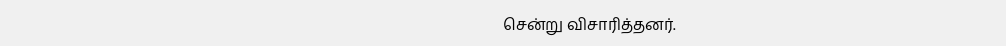சென்று விசாரித்தனர்.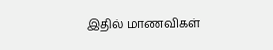இதில் மாணவிகள்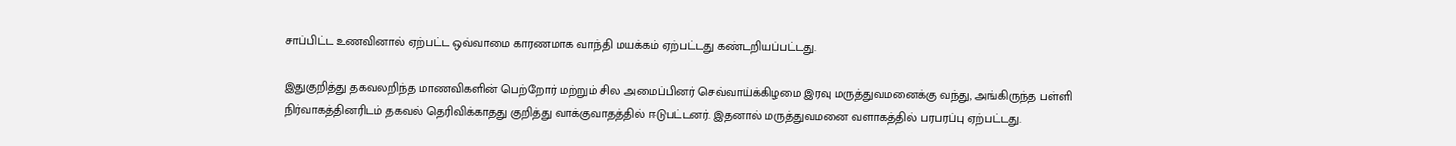சாப்பிட்ட உணவினால் ஏற்பட்ட ஒவ்வாமை காரணமாக வாந்தி மயக்கம் ஏற்பட்டது கண்டறியப்பட்டது.

இதுகுறித்து தகவலறிந்த மாணவிகளின் பெற்றோர் மற்றும் சில அமைப்பினர் செவ்வாய்க்கிழமை இரவு மருத்துவமனைக்கு வந்து, அங்கிருந்த பள்ளி நிர்வாகத்தினரிடம் தகவல் தெரிவிக்காதது குறித்து வாக்குவாதத்தில் ஈடுபட்டனர். இதனால் மருத்துவமனை வளாகத்தில் பரபரப்பு ஏற்பட்டது.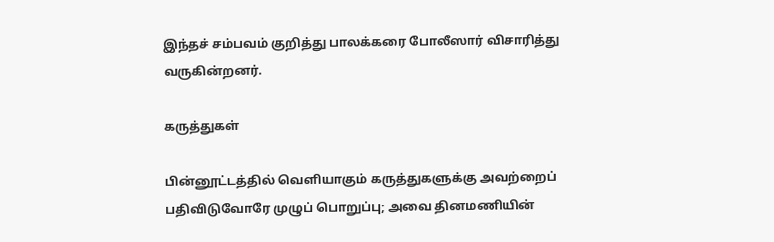இந்தச் சம்பவம் குறித்து பாலக்கரை போலீஸார் விசாரித்து வருகின்றனர்.

கருத்துகள்

பின்னூட்டத்தில் வெளியாகும் கருத்துகளுக்கு அவற்றைப் பதிவிடுவோரே முழுப் பொறுப்பு; அவை தினமணியின்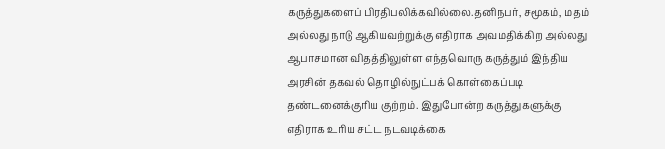கருத்துகளைப் பிரதிபலிக்கவில்லை.தனிநபர், சமூகம், மதம் அல்லது நாடு ஆகியவற்றுக்கு எதிராக அவமதிக்கிற அல்லது ஆபாசமான விதத்திலுள்ள எந்தவொரு கருத்தும் இந்திய அரசின் தகவல் தொழில்நுட்பக் கொள்கைப்படி தண்டனைக்குரிய குற்றம். இதுபோன்ற கருத்துகளுக்கு எதிராக உரிய சட்ட நடவடிக்கை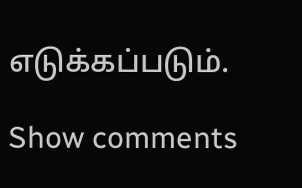எடுக்கப்படும்.

Show comments